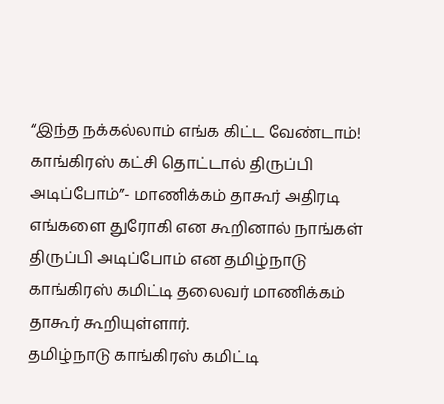“இந்த நக்கல்லாம் எங்க கிட்ட வேண்டாம்! காங்கிரஸ் கட்சி தொட்டால் திருப்பி அடிப்போம்”- மாணிக்கம் தாகூர் அதிரடி
எங்களை துரோகி என கூறினால் நாங்கள் திருப்பி அடிப்போம் என தமிழ்நாடு காங்கிரஸ் கமிட்டி தலைவர் மாணிக்கம் தாகூர் கூறியுள்ளார்.
தமிழ்நாடு காங்கிரஸ் கமிட்டி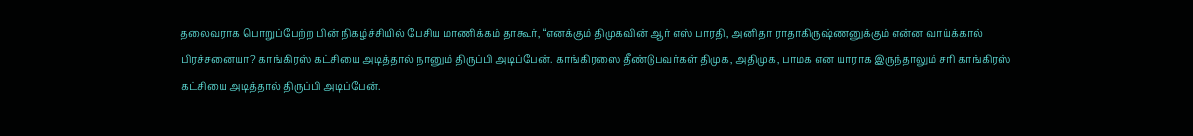தலைவராக பொறுப்பேற்ற பின் நிகழ்ச்சியில் பேசிய மாணிக்கம் தாகூர், “எனக்கும் திமுகவின் ஆர் எஸ் பாரதி, அனிதா ராதாகிருஷ்ணனுக்கும் என்ன வாய்க்கால் பிரச்சனையா? காங்கிரஸ் கட்சியை அடித்தால் நானும் திருப்பி அடிப்பேன். காங்கிரஸை தீண்டுபவர்கள் திமுக, அதிமுக, பாமக என யாராக இருந்தாலும் சரி காங்கிரஸ் கட்சியை அடித்தால் திருப்பி அடிப்பேன்.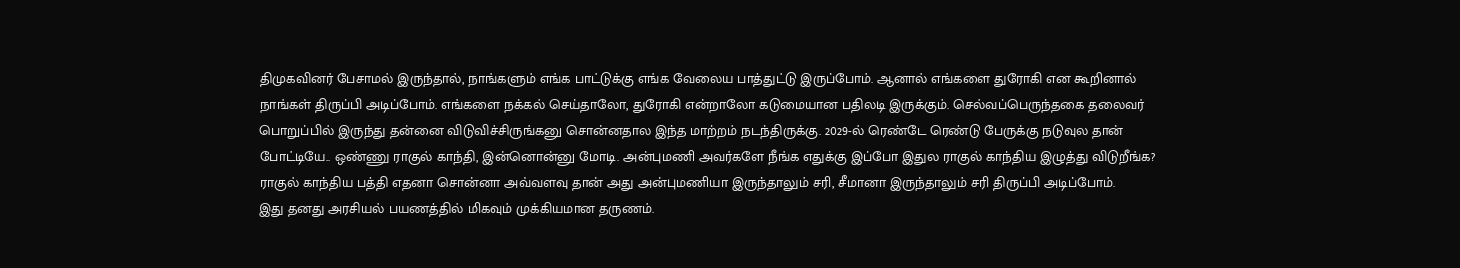திமுகவினர் பேசாமல் இருந்தால், நாங்களும் எங்க பாட்டுக்கு எங்க வேலைய பாத்துட்டு இருப்போம். ஆனால் எங்களை துரோகி என கூறினால் நாங்கள் திருப்பி அடிப்போம். எங்களை நக்கல் செய்தாலோ, துரோகி என்றாலோ கடுமையான பதிலடி இருக்கும். செல்வப்பெருந்தகை தலைவர் பொறுப்பில் இருந்து தன்னை விடுவிச்சிருங்கனு சொன்னதால இந்த மாற்றம் நடந்திருக்கு. 2029-ல் ரெண்டே ரெண்டு பேருக்கு நடுவுல தான் போட்டியே.. ஒண்ணு ராகுல் காந்தி, இன்னொன்னு மோடி. அன்புமணி அவர்களே நீங்க எதுக்கு இப்போ இதுல ராகுல் காந்திய இழுத்து விடுறீங்க? ராகுல் காந்திய பத்தி எதனா சொன்னா அவ்வளவு தான் அது அன்புமணியா இருந்தாலும் சரி, சீமானா இருந்தாலும் சரி திருப்பி அடிப்போம்.
இது தனது அரசியல் பயணத்தில் மிகவும் முக்கியமான தருணம்.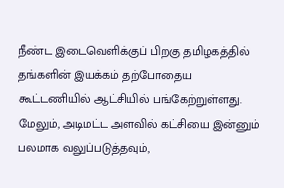நீண்ட இடைவெளிக்குப் பிறகு தமிழகத்தில் தங்களின் இயக்கம் தற்போதைய கூட்டணியில் ஆட்சியில் பங்கேற்றுள்ளது. மேலும், அடிமட்ட அளவில் கட்சியை இன்னும் பலமாக வலுப்படுத்தவும்,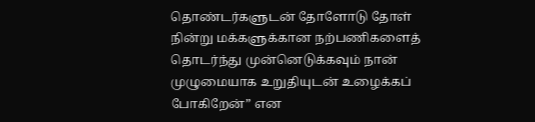தொண்டர்களுடன் தோளோடு தோள் நின்று மக்களுக்கான நற்பணிகளைத் தொடர்ந்து முன்னெடுக்கவும் நான் முழுமையாக உறுதியுடன் உழைக்கப் போகிறேன்” என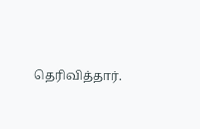தெரிவித்தார்.